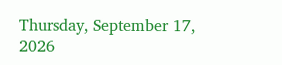Thursday, September 17, 2026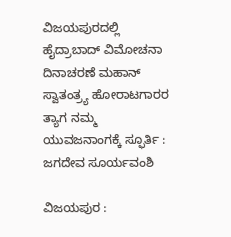ವಿಜಯಪುರದಲ್ಲಿ ಹೈದ್ರಾಬಾದ್ ವಿಮೋಚನಾ ದಿನಾಚರಣೆ ಮಹಾನ್ ಸ್ವಾತಂತ್ರ್ಯ ಹೋರಾಟಗಾರರ ತ್ಯಾಗ ನಮ್ಮ ಯುವಜನಾಂಗಕ್ಕೆ ಸ್ಫೂರ್ತಿ : ಜಗದೇವ ಸೂರ್ಯವಂಶಿ

ವಿಜಯಪುರ :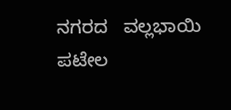ನಗರದ   ವಲ್ಲಭಾಯಿ ಪಟೇಲ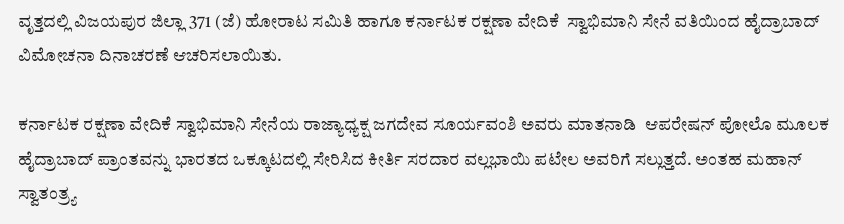ವೃತ್ತದಲ್ಲಿ ವಿಜಯಪುರ ಜಿಲ್ಲಾ 371 (ಜೆ) ಹೋರಾಟ ಸಮಿತಿ ಹಾಗೂ ಕರ್ನಾಟಕ ರಕ್ಷಣಾ ವೇದಿಕೆ  ಸ್ವಾಭಿಮಾನಿ ಸೇನೆ ವತಿಯಿಂದ ಹೈದ್ರಾಬಾದ್ ವಿಮೋಚನಾ ದಿನಾಚರಣೆ ಆಚರಿಸಲಾಯಿತು.

ಕರ್ನಾಟಕ ರಕ್ಷಣಾ ವೇದಿಕೆ ಸ್ವಾಭಿಮಾನಿ ಸೇನೆಯ ರಾಜ್ಯಾಧ್ಯಕ್ಷ ಜಗದೇವ ಸೂರ್ಯವಂಶಿ ಅವರು ಮಾತನಾಡಿ  ಆಪರೇಷನ್ ಪೋಲೊ ಮೂಲಕ ಹೈದ್ರಾಬಾದ್ ಪ್ರಾಂತವನ್ನು ಭಾರತದ ಒಕ್ಕೂಟದಲ್ಲಿ ಸೇರಿಸಿದ ಕೀರ್ತಿ ಸರದಾರ ವಲ್ಲಭಾಯಿ ಪಟೇಲ ಅವರಿಗೆ ಸಲ್ಲುತ್ತದೆ. ಅಂತಹ ಮಹಾನ್ ಸ್ವಾತಂತ್ರ್ಯ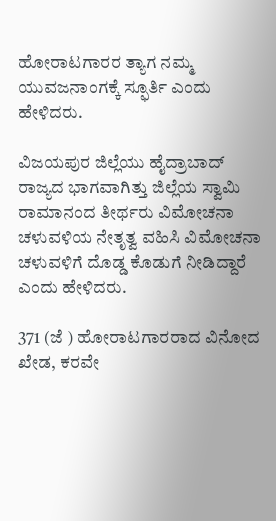ಹೋರಾಟಗಾರರ ತ್ಯಾಗ ನಮ್ಮ ಯುವಜನಾಂಗಕ್ಕೆ ಸ್ಫೂರ್ತಿ ಎಂದು ಹೇಳಿದರು.

ವಿಜಯಪುರ ಜಿಲ್ಲೆಯು ಹೈದ್ರಾಬಾದ್ ರಾಜ್ಯದ ಭಾಗವಾಗಿತ್ತು ಜಿಲ್ಲೆಯ ಸ್ವಾಮಿ ರಾಮಾನಂದ ತೀರ್ಥರು ವಿಮೋಚನಾ ಚಳುವಳಿಯ ನೇತೃತ್ವ ವಹಿಸಿ ವಿಮೋಚನಾ ಚಳುವಳಿಗೆ ದೊಡ್ಡ ಕೊಡುಗೆ ನೀಡಿದ್ದಾರೆ ಎಂದು ಹೇಳಿದರು.

371 (ಜೆ ) ಹೋರಾಟಗಾರರಾದ ವಿನೋದ ಖೇಡ, ಕರವೇ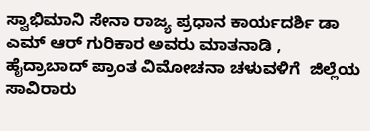ಸ್ವಾಭಿಮಾನಿ ಸೇನಾ ರಾಜ್ಯ ಪ್ರಧಾನ ಕಾರ್ಯದರ್ಶಿ ಡಾ ಎಮ್ ಆರ್ ಗುರಿಕಾರ ಅವರು ಮಾತನಾಡಿ , ಹೈದ್ರಾಬಾದ್ ಪ್ರಾಂತ ವಿಮೋಚನಾ ಚಳುವಳಿಗೆ  ಜಿಲ್ಲೆಯ ಸಾವಿರಾರು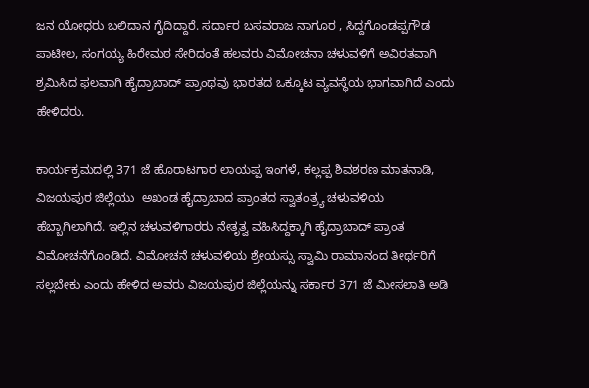ಜನ ಯೋಧರು ಬಲಿದಾನ ಗೈದಿದ್ದಾರೆ. ಸರ್ದಾರ ಬಸವರಾಜ ನಾಗೂರ , ಸಿದ್ದಗೊಂಡಪ್ಪಗೌಡ‌ ಪಾಟೀಲ, ಸಂಗಯ್ಯ ಹಿರೇಮಠ ಸೇರಿದಂತೆ ಹಲವರು ವಿಮೋಚನಾ ಚಳುವಳಿಗೆ ಅವಿರತವಾಗಿ ಶ್ರಮಿಸಿದ ಫಲವಾಗಿ ಹೈದ್ರಾಬಾದ್ ಪ್ರಾಂಥವು ಭಾರತದ ಒಕ್ಕೂಟ ವ್ಯವಸ್ಥೆಯ ಭಾಗವಾಗಿದೆ ಎಂದು ಹೇಳಿದರು.

ಕಾರ್ಯಕ್ರಮದಲ್ಲಿ 371 ಜೆ ಹೊರಾಟಗಾರ ಲಾಯಪ್ಪ ಇಂಗಳೆ, ಕಲ್ಲಪ್ಪ ಶಿವಶರಣ ಮಾತನಾಡಿ, ವಿಜಯಪುರ ಜಿಲ್ಲೆಯು  ಅಖಂಡ ಹೈದ್ರಾಬಾದ ಪ್ರಾಂತದ ಸ್ವಾತಂತ್ರ್ಯ ಚಳುವಳಿಯ ಹೆಬ್ಬಾಗಿಲಾಗಿದೆ. ಇಲ್ಲಿನ ಚಳುವಳಿಗಾರರು ನೇತೃತ್ವ ವಹಿಸಿದ್ದಕ್ಕಾಗಿ ಹೈದ್ರಾಬಾದ್ ಪ್ರಾಂತ ವಿಮೋಚನೆಗೊಂಡಿದೆ. ವಿಮೋಚನೆ ಚಳುವಳಿಯ ಶ್ರೇಯಸ್ಸು ಸ್ವಾಮಿ ರಾಮಾನಂದ ತೀರ್ಥರಿಗೆ ಸಲ್ಲಬೇಕು ಎಂದು ಹೇಳಿದ ಅವರು ವಿಜಯಪುರ ಜಿಲ್ಲೆಯನ್ನು ಸರ್ಕಾರ 371 ಜೆ ಮೀಸಲಾತಿ ಅಡಿ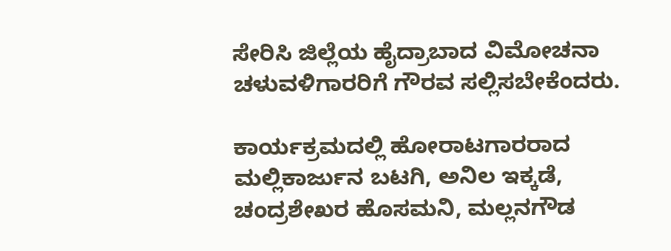ಸೇರಿಸಿ ಜಿಲ್ಲೆಯ ಹೈದ್ರಾಬಾದ ವಿಮೋಚನಾ ಚಳುವಳಿಗಾರರಿಗೆ ಗೌರವ ಸಲ್ಲಿಸಬೇಕೆಂದರು.

ಕಾರ್ಯಕ್ರಮದಲ್ಲಿ ಹೋರಾಟಗಾರರಾದ ಮಲ್ಲಿಕಾರ್ಜುನ ಬಟಗಿ, ಅನಿಲ ಇಕ್ಕಡೆ, ಚಂದ್ರಶೇಖರ ಹೊಸಮನಿ, ಮಲ್ಲನಗೌಡ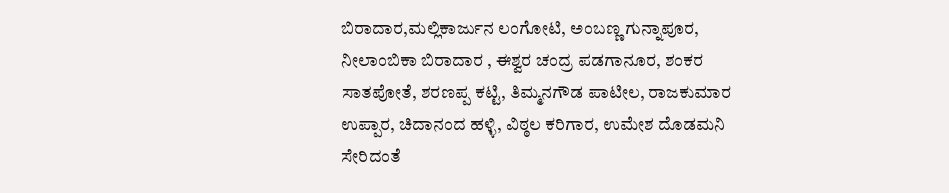ಬಿರಾದಾರ,ಮಲ್ಲಿಕಾರ್ಜುನ ಲಂಗೋಟಿ, ಅಂಬಣ್ಣ ಗುನ್ನಾಪೂರ, ನೀಲಾಂಬಿಕಾ ಬಿರಾದಾರ , ಈಶ್ವರ ಚಂದ್ರ ಪಡಗಾನೂರ, ಶಂಕರ ಸಾತಪೋತೆ, ಶರಣಪ್ಪ ಕಟ್ಟಿ, ತಿಮ್ಮನಗೌಡ ಪಾಟೀಲ, ರಾಜಕುಮಾರ ಉಪ್ಪಾರ, ಚಿದಾನಂದ ಹಳ್ಳಿ, ವಿಠ್ಠಲ ಕರಿಗಾರ, ಉಮೇಶ ದೊಡಮನಿ ಸೇರಿದಂತೆ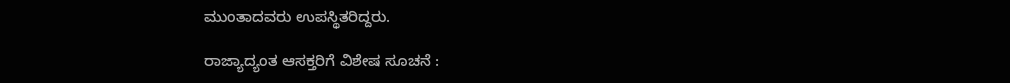ಮುಂತಾದವರು ಉಪಸ್ಥಿತರಿದ್ದರು.

ರಾಜ್ಯಾದ್ಯಂತ ಆಸಕ್ತರಿಗೆ ವಿಶೇಷ ಸೂಚನೆ :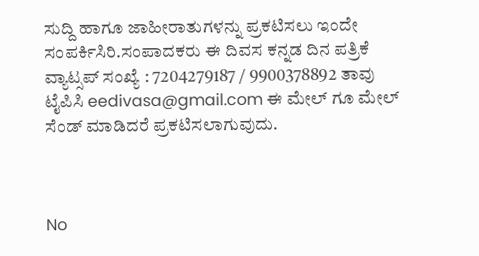ಸುದ್ದಿ ಹಾಗೂ ಜಾಹೀರಾತುಗಳನ್ನು ಪ್ರಕಟಿಸಲು ಇಂದೇ ಸಂಪರ್ಕಿಸಿರಿ.ಸಂಪಾದಕರು ಈ ದಿವಸ ಕನ್ನಡ ದಿನ ಪತ್ರಿಕೆ ವ್ಯಾಟ್ಸಪ್ ಸಂಖ್ಯೆ : 7204279187 / 9900378892 ತಾವು ಟೈಪಿಸಿ eedivasa@gmail.com ಈ ಮೇಲ್ ಗೂ ಮೇಲ್ ಸೆಂಡ್ ಮಾಡಿದರೆ ಪ್ರಕಟಿಸಲಾಗುವುದು.



No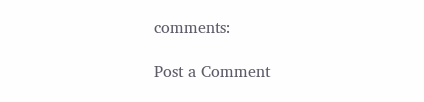comments:

Post a Comment